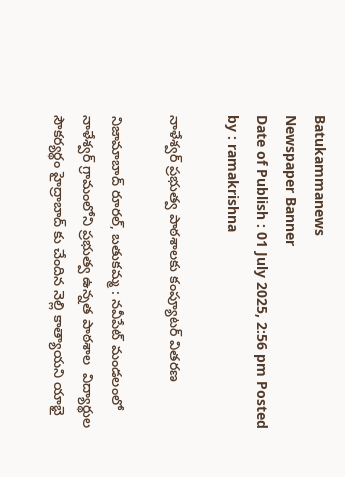Batukammanews
Newspaper Banner
Date of Publish : 01 July 2025, 2:56 pm Posted by : ramakrishna

నాళేశ్వర్ ప్రభుత్వ పాఠశాలకు కంప్యూటర్ వితరణ

నిజామాబాద్ రూరల్, బతుకమ్మ : నవీపేట్ మండలంలో నాళేశ్వర్ గ్రామంలోని ప్రభుత్వ ఉన్నత పాఠశాల  విద్యార్థుల సౌకర్యర్థం హైద్రాబాద్ కు చేందిన నెల్లి కాత్యాయని యాభై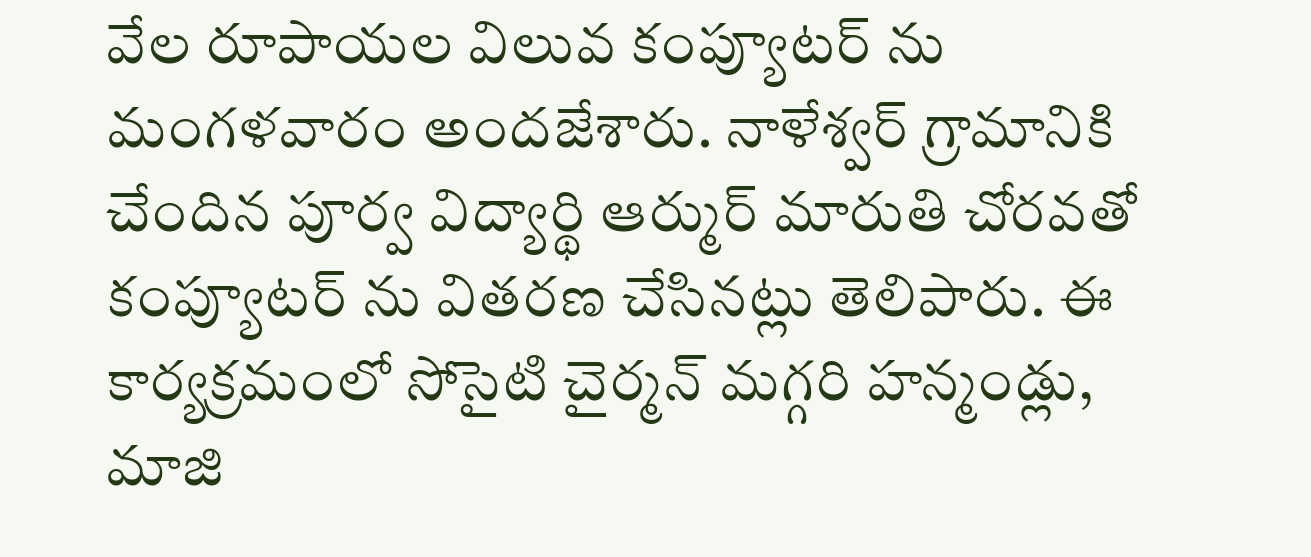వేల రూపాయల విలువ కంప్యూటర్ ను మంగళవారం అందజేశారు. నాళేశ్వర్ గ్రామానికి చేందిన పూర్వ విద్యార్థి ఆర్ముర్ మారుతి చోరవతో కంప్యూటర్ ను వితరణ చేసినట్లు తెలిపారు. ఈ కార్యక్రమంలో సోసైటి చైర్మన్ మగ్గరి హన్మండ్లు, మాజి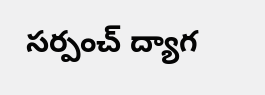సర్పంచ్ ద్యాగ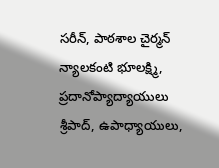సరీన్, పాఠశాల చైర్మన్ న్యాలకంటి భూలక్ష్మి, ప్రదానోప్యాద్యాయులు శ్రీపాద్, ఉపాధ్యాయులు,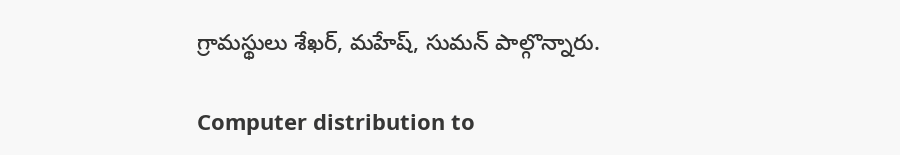గ్రామస్థులు శేఖర్, మహేష్, సుమన్ పాల్గొన్నారు.

Computer distribution to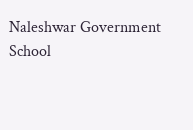Naleshwar Government School